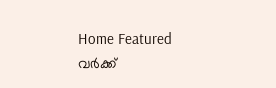Home Featured വര്‍ക്ക്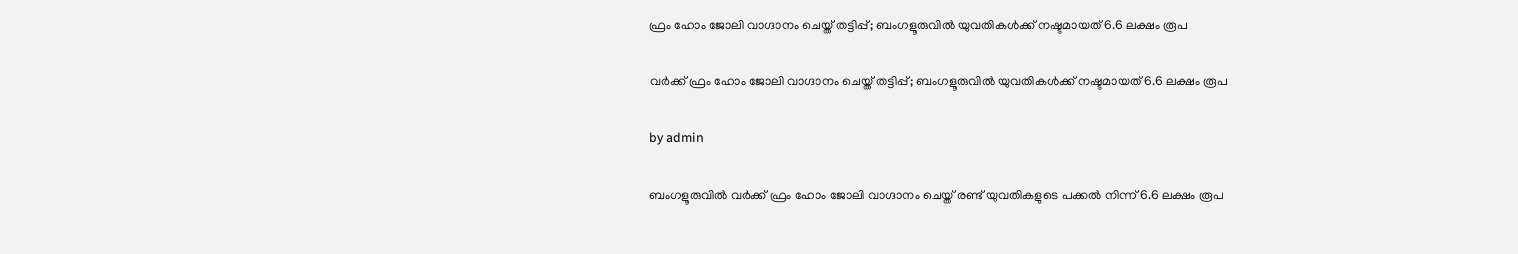ഫ്രം ഹോം ജോലി വാഗ്ദാനം ചെയ്ത് തട്ടിപ്പ്; ബംഗളൂരുവില്‍ യുവതികള്‍ക്ക് നഷ്ടമായത് 6.6 ലക്ഷം രൂപ

വര്‍ക്ക് ഫ്രം ഹോം ജോലി വാഗ്ദാനം ചെയ്ത് തട്ടിപ്പ്; ബംഗളൂരുവില്‍ യുവതികള്‍ക്ക് നഷ്ടമായത് 6.6 ലക്ഷം രൂപ

by admin

ബംഗളൂരുവില്‍ വര്‍ക്ക് ഫ്രം ഹോം ജോലി വാഗ്ദാനം ചെയ്ത് രണ്ട് യുവതികളുടെ പക്കല്‍ നിന്ന് 6.6 ലക്ഷം രൂപ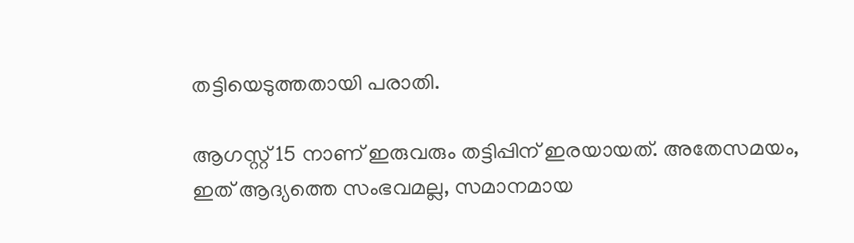തട്ടിയെടുത്തതായി പരാതി.

ആഗസ്റ്റ് 15 നാണ് ഇരുവരും തട്ടിപ്പിന് ഇരയായത്. അതേസമയം, ഇത് ആദ്യത്തെ സംഭവമല്ല, സമാനമായ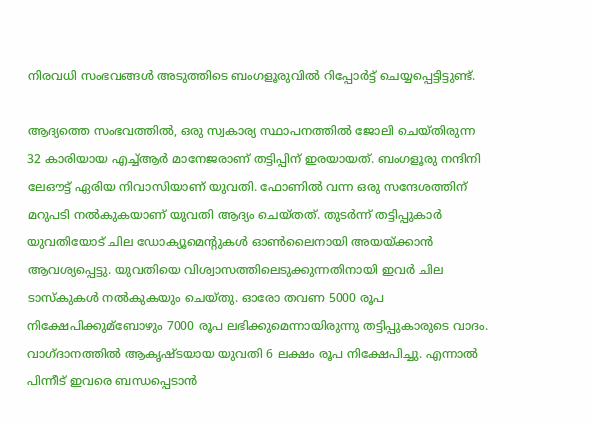നിരവധി സംഭവങ്ങള്‍ അടുത്തിടെ ബംഗളൂരുവില്‍ റിപ്പോര്‍ട്ട് ചെയ്യപ്പെട്ടിട്ടുണ്ട്.

ആദ്യത്തെ സംഭവത്തില്‍, ഒരു സ്വകാര്യ സ്ഥാപനത്തില്‍ ജോലി ചെയ്തിരുന്ന 32 കാരിയായ എച്ച്‌ആര്‍ മാനേജരാണ് തട്ടിപ്പിന് ഇരയായത്. ബംഗളൂരു നന്ദിനി ലേഔട്ട് ഏരിയ നിവാസിയാണ് യുവതി. ഫോണില്‍ വന്ന ഒരു സന്ദേശത്തിന് മറുപടി നല്‍കുകയാണ് യുവതി ആദ്യം ചെയ്തത്. തുടര്‍ന്ന് തട്ടിപ്പുകാര്‍ യുവതിയോട് ചില ഡോക്യൂമെന്റുകള്‍ ഓണ്‍ലൈനായി അയയ്ക്കാൻ ആവശ്യപ്പെട്ടു. യുവതിയെ വിശ്വാസത്തിലെടുക്കുന്നതിനായി ഇവര്‍ ചില ടാസ്കുകള്‍ നല്‍കുകയും ചെയ്തു. ഓരോ തവണ 5000 രൂപ നിക്ഷേപിക്കുമ്ബോഴും 7000 രൂപ ലഭിക്കുമെന്നായിരുന്നു തട്ടിപ്പുകാരുടെ വാദം. വാഗ്ദാനത്തില്‍ ആകൃഷ്ടയായ യുവതി 6 ലക്ഷം രൂപ നിക്ഷേപിച്ചു. എന്നാല്‍ പിന്നീട് ഇവരെ ബന്ധപ്പെടാന്‍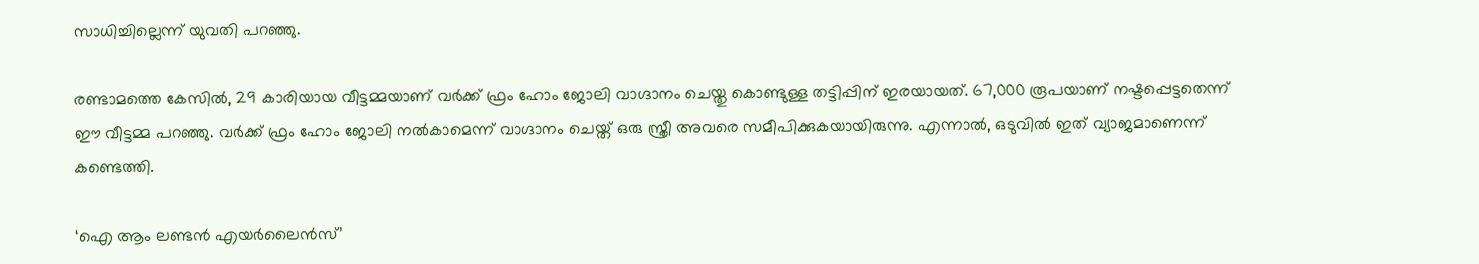സാധിച്ചില്ലെന്ന് യുവതി പറഞ്ഞു.

രണ്ടാമത്തെ കേസില്‍, 29 കാരിയായ വീട്ടമ്മയാണ് വര്‍ക്ക് ഫ്രം ഹോം ജോലി വാഗ്ദാനം ചെയ്തു കൊണ്ടുള്ള തട്ടിപ്പിന് ഇരയായത്. 67,000 രൂപയാണ് നഷ്ടപ്പെട്ടതെന്ന് ഈ വീട്ടമ്മ പറഞ്ഞു. വര്‍ക്ക് ഫ്രം ഹോം ജോലി നല്‍കാമെന്ന് വാഗ്ദാനം ചെയ്ത് ഒരു സ്ത്രീ അവരെ സമീപിക്കുകയായിരുന്നു. എന്നാല്‍, ഒടുവില്‍ ഇത് വ്യാജമാണെന്ന് കണ്ടെത്തി.

‘ഐ ആം ലണ്ടന്‍ എയര്‍ലൈന്‍സ്’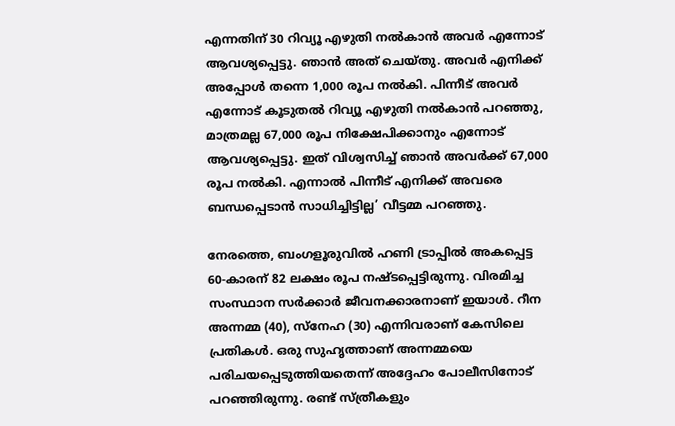എന്നതിന് 30 റിവ്യൂ എഴുതി നല്‍കാന്‍ അവര്‍ എന്നോട് ആവശ്യപ്പെട്ടു. ഞാന്‍ അത് ചെയ്തു. അവര്‍ എനിക്ക് അപ്പോള്‍ തന്നെ 1,000 രൂപ നല്‍കി. പിന്നീട് അവര്‍ എന്നോട് കൂടുതല്‍ റിവ്യൂ എഴുതി നല്‍കാന്‍ പറഞ്ഞു, മാത്രമല്ല 67,000 രൂപ നിക്ഷേപിക്കാനും എന്നോട് ആവശ്യപ്പെട്ടു. ഇത് വിശ്വസിച്ച്‌ ഞാന്‍ അവര്‍ക്ക് 67,000 രൂപ നല്‍കി. എന്നാല്‍ പിന്നീട് എനിക്ക് അവരെ ബന്ധപ്പെടാന്‍ സാധിച്ചിട്ടില്ല’ വീട്ടമ്മ പറഞ്ഞു.

നേരത്തെ, ബംഗളൂരുവില്‍ ഹണി ട്രാപ്പില്‍ അകപ്പെട്ട 60-കാരന് 82 ലക്ഷം രൂപ നഷ്ടപ്പെട്ടിരുന്നു. വിരമിച്ച സംസ്ഥാന സര്‍ക്കാര്‍ ജീവനക്കാരനാണ് ഇയാള്‍. റീന അന്നമ്മ (40), സ്‌നേഹ (30) എന്നിവരാണ് കേസിലെ പ്രതികള്‍. ഒരു സുഹൃത്താണ് അന്നമ്മയെ പരിചയപ്പെടുത്തിയതെന്ന് അദ്ദേഹം പോലീസിനോട് പറഞ്ഞിരുന്നു. രണ്ട് സ്ത്രീകളും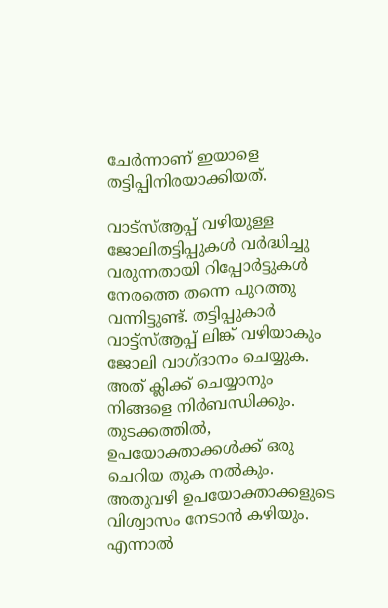ചേര്‍ന്നാണ് ഇയാളെ തട്ടിപ്പിനിരയാക്കിയത്.

വാട്‌സ്‌ആപ്പ് വഴിയുള്ള ജോലിതട്ടിപ്പുകള്‍ വര്‍ദ്ധിച്ചു വരുന്നതായി റിപ്പോര്‍ട്ടുകള്‍ നേരത്തെ തന്നെ പുറത്തു വന്നിട്ടുണ്ട്. തട്ടിപ്പുകാര്‍ വാട്ട്സ്‌ആപ്പ് ലിങ്ക് വഴിയാകും ജോലി വാഗ്ദാനം ചെയ്യുക. അത് ക്ലിക്ക് ചെയ്യാനും നിങ്ങളെ നിര്‍ബന്ധിക്കും. തുടക്കത്തില്‍, ഉപയോക്താക്കള്‍ക്ക് ഒരു ചെറിയ തുക നല്‍കും. അതുവഴി ഉപയോക്താക്കളുടെ വിശ്വാസം നേടാൻ കഴിയും. എന്നാല്‍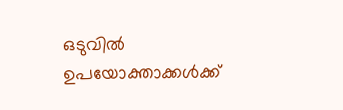ഒടുവില്‍ ഉപയോക്താക്കള്‍ക്ക്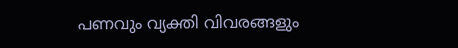പണവും വ്യക്തി വിവരങ്ങളും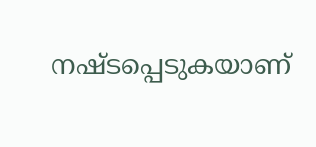നഷ്ടപ്പെടുകയാണ്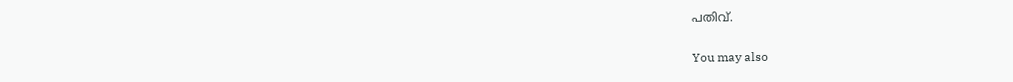പതിവ്.

You may also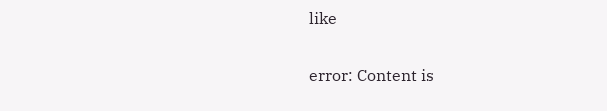like

error: Content is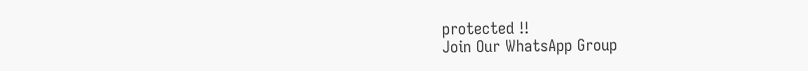protected !!
Join Our WhatsApp Group